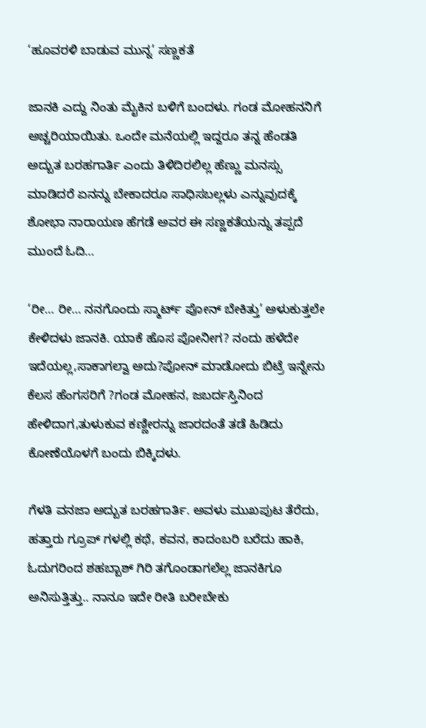‘ಹೂವರಳಿ ಬಾಡುವ ಮುನ್ನ’ ಸಣ್ಣಕತೆ

ಜಾನಕಿ ಎದ್ದು ನಿಂತು ಮೈಕಿನ ಬಳಿಗೆ ಬಂದಳು. ಗಂಡ ಮೋಹನನಿಗೆ ಅಚ್ಚರಿಯಾಯಿತು. ಒಂದೇ ಮನೆಯಲ್ಲಿ ಇದ್ದರೂ ತನ್ನ ಹೆಂಡತಿ ಅದ್ಬುತ ಬರಹಗಾರ್ತಿ ಎಂದು ತಿಳಿದಿರಲಿಲ್ಲ ಹೆಣ್ಣು ಮನಸ್ಸು ಮಾಡಿದರೆ ಏನನ್ನು ಬೇಕಾದರೂ ಸಾಧಿಸಬಲ್ಲಳು ಎನ್ನುವುದಕ್ಕೆ ಶೋಭಾ ನಾರಾಯಣ ಹೆಗಡೆ ಅವರ ಈ ಸಣ್ಣಕತೆಯನ್ನು ತಪ್ಪದೆ ಮುಂದೆ ಓದಿ…

‘ರೀ… ರೀ… ನನಗೊಂದು ಸ್ಮಾರ್ಟ್ ಪೋನ್ ಬೇಕಿತ್ತು’ ಅಳುಕುತ್ತಲೇ ಕೇಳಿದಳು ಜಾನಕಿ. ಯಾಕೆ ಹೊಸ ಪೋನೀಗ? ನಂದು ಹಳೆದೇ ಇದೆಯಲ್ಲ,ಸಾಕಾಗಲ್ವಾ ಅದು?ಪೋನ್ ಮಾಡೋದು ಬಿಟ್ರೆ ಇನ್ನೇನು ಕೆಲಸ ಹೆಂಗಸರಿಗೆ ?ಗಂಡ ಮೋಹನ, ಜಬರ್ದಸ್ತಿನಿಂದ ಹೇಳಿದಾಗ,ತುಳುಕುವ ಕಣ್ಣೀರನ್ನು ಜಾರದಂತೆ ತಡೆ ಹಿಡಿದು ಕೋಣೆಯೊಳಗೆ ಬಂದು ಬಿಕ್ಕಿದಳು.

ಗೆಳತಿ ವನಜಾ ಅದ್ಬುತ ಬರಹಗಾರ್ತಿ. ಅವಳು ಮುಖಪುಟ ತೆರೆದು, ಹತ್ತಾರು ಗ್ರೂಪ್ ಗಳಲ್ಲಿ ಕಥೆ, ಕವನ, ಕಾದಂಬರಿ ಬರೆದು ಹಾಕಿ, ಓದುಗರಿಂದ ಶಹಬ್ಬಾಶ್ ಗಿರಿ ತಗೊಂಡಾಗಲೆಲ್ಲ ಜಾನಕಿಗೂ ಅನಿಸುತ್ತಿತ್ತು.. ನಾನೂ ಇದೇ ರೀತಿ ಬರೀಬೇಕು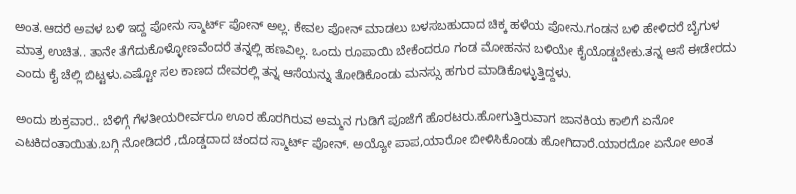ಅಂತ.ಆದರೆ ಅವಳ ಬಳಿ ಇದ್ದ ಪೋನು ಸ್ಮಾರ್ಟ್ ಪೋನ್ ಅಲ್ಲ. ಕೇವಲ ಪೋನ್ ಮಾಡಲು ಬಳಸಬಹುದಾದ ಚಿಕ್ಕ ಹಳೆಯ ಪೋನು.ಗಂಡನ ಬಳಿ ಹೇಳಿದರೆ ಬೈಗುಳ ಮಾತ್ರ ಉಚಿತ.. ತಾನೇ ತೆಗೆದುಕೊಳ್ಳೋಣವೆಂದರೆ ತನ್ನಲ್ಲಿ ಹಣವಿಲ್ಲ. ಒಂದು ರೂಪಾಯಿ ಬೇಕೆಂದರೂ ಗಂಡ ಮೋಹನನ ಬಳಿಯೇ ಕೈಯೊಡ್ಡಬೇಕು.ತನ್ನ ಆಸೆ ಈಡೇರದು ಎಂದು ಕೈ ಚೆಲ್ಲಿ ಬಿಟ್ಟಳು.ಎಷ್ಟೋ ಸಲ ಕಾಣದ ದೇವರಲ್ಲಿ ತನ್ನ ಆಸೆಯನ್ನು ತೋಡಿಕೊಂಡು ಮನಸ್ಸು ಹಗುರ ಮಾಡಿಕೊಳ್ಳುತ್ತಿದ್ದಳು.

ಅಂದು ಶುಕ್ರವಾರ.. ಬೆಳಿಗ್ಗೆ ಗೆಳತೀಯರೀರ್ವರೂ ಊರ ಹೊರಗಿರುವ ಅಮ್ಮನ ಗುಡಿಗೆ ಪೂಜೆಗೆ ಹೊರಟರು.ಹೋಗುತ್ತಿರುವಾಗ ಜಾನಕಿಯ ಕಾಲಿಗೆ ಏನೋ ಎಟಕಿದಂತಾಯಿತು.ಬಗ್ಗಿ ನೋಡಿದರೆ ,ದೊಡ್ಡದಾದ ಚಂದದ ಸ್ಮಾರ್ಟ್ ಪೋನ್. ಅಯ್ಯೋ ಪಾಪ,ಯಾರೋ ಬೀಳಿಸಿಕೊಂಡು ಹೋಗಿದಾರೆ.ಯಾರದೋ ಏನೋ ಅಂತ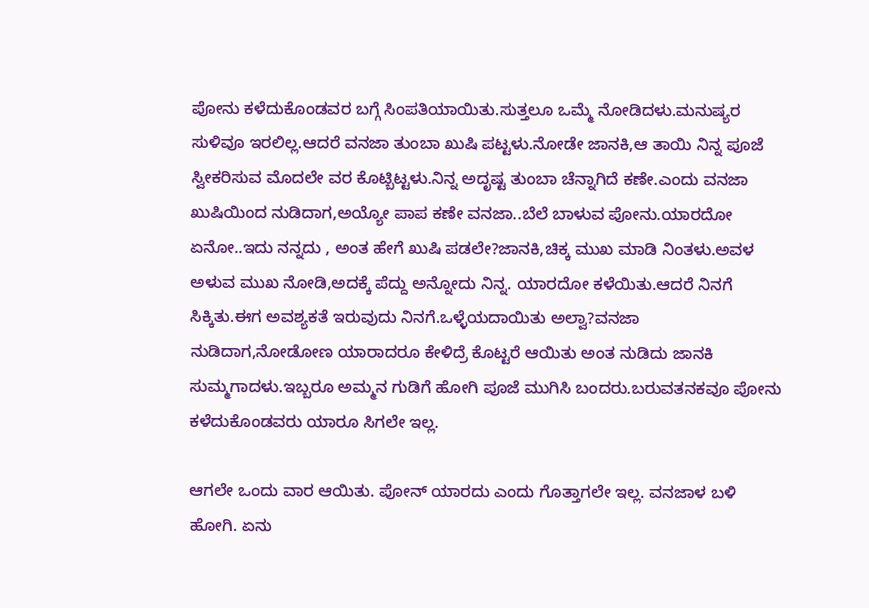ಪೋನು ಕಳೆದುಕೊಂಡವರ ಬಗ್ಗೆ ಸಿಂಪತಿಯಾಯಿತು.ಸುತ್ತಲೂ ಒಮ್ಮೆ ನೋಡಿದಳು.ಮನುಷ್ಯರ ಸುಳಿವೂ ಇರಲಿಲ್ಲ.ಆದರೆ ವನಜಾ ತುಂಬಾ ಖುಷಿ ಪಟ್ಟಳು.ನೋಡೇ ಜಾನಕಿ,ಆ ತಾಯಿ ನಿನ್ನ ಪೂಜೆ ಸ್ವೀಕರಿಸುವ ಮೊದಲೇ ವರ ಕೊಟ್ಬಿಟ್ಟಳು.ನಿನ್ನ ಅದೃಷ್ಟ ತುಂಬಾ ಚೆನ್ನಾಗಿದೆ ಕಣೇ.ಎಂದು ವನಜಾ ಖುಷಿಯಿಂದ ನುಡಿದಾಗ,ಅಯ್ಯೋ ಪಾಪ ಕಣೇ ವನಜಾ..ಬೆಲೆ ಬಾಳುವ ಪೋನು.ಯಾರದೋ ಏನೋ..ಇದು ನನ್ನದು , ಅಂತ ಹೇಗೆ ಖುಷಿ ಪಡಲೇ?ಜಾನಕಿ,ಚಿಕ್ಕ ಮುಖ ಮಾಡಿ ನಿಂತಳು.ಅವಳ ಅಳುವ ಮುಖ ನೋಡಿ,ಅದಕ್ಕೆ ಪೆದ್ದು ಅನ್ನೋದು ನಿನ್ನ. ಯಾರದೋ ಕಳೆಯಿತು.ಆದರೆ ನಿನಗೆ ಸಿಕ್ಕಿತು.ಈಗ ಅವಶ್ಯಕತೆ ಇರುವುದು ನಿನಗೆ.ಒಳ್ಳೆಯದಾಯಿತು ಅಲ್ವಾ?ವನಜಾ ನುಡಿದಾಗ,ನೋಡೋಣ ಯಾರಾದರೂ ಕೇಳಿದ್ರೆ ಕೊಟ್ಟರೆ ಆಯಿತು ಅಂತ ನುಡಿದು ಜಾನಕಿ ಸುಮ್ಮಗಾದಳು.ಇಬ್ಬರೂ ಅಮ್ಮನ ಗುಡಿಗೆ ಹೋಗಿ ಪೂಜೆ ಮುಗಿಸಿ ಬಂದರು.ಬರುವತನಕವೂ ಪೋನು ಕಳೆದುಕೊಂಡವರು ಯಾರೂ ಸಿಗಲೇ ಇಲ್ಲ.

ಆಗಲೇ ಒಂದು ವಾರ ಆಯಿತು. ಪೋನ್ ಯಾರದು ಎಂದು ಗೊತ್ತಾಗಲೇ ಇಲ್ಲ. ವನಜಾಳ ಬಳಿ ಹೋಗಿ. ಏನು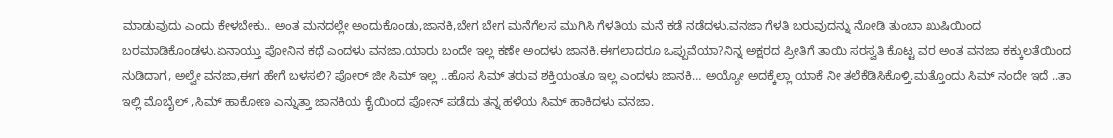ಮಾಡುವುದು ಎಂದು ಕೇಳಬೇಕು.. ಅಂತ ಮನದಲ್ಲೇ ಅಂದುಕೊಂಡು,ಜಾನಕಿ,ಬೇಗ ಬೇಗ ಮನೆಗೆಲಸ ಮುಗಿಸಿ ಗೆಳತಿಯ ಮನೆ ಕಡೆ ನಡೆದಳು.ವನಜಾ ಗೆಳತಿ ಬರುವುದನ್ನು ನೋಡಿ ತುಂಬಾ ಖುಷಿಯಿಂದ ಬರಮಾಡಿಕೊಂಡಳು.ಏನಾಯ್ತು ಪೋನಿನ ಕಥೆ ಎಂದಳು ವನಜಾ.ಯಾರು ಬಂದೇ ಇಲ್ಲ ಕಣೇ ಅಂದಳು ಜಾನಕಿ.ಈಗಲಾದರೂ ಒಪ್ಪುವೆಯಾ?ನಿನ್ನ ಅಕ್ಷರದ ಪ್ರೀತಿಗೆ ತಾಯಿ ಸರಸ್ವತಿ ಕೊಟ್ಟ ವರ ಅಂತ ವನಜಾ ಕಕ್ಕುಲತೆಯಿಂದ ನುಡಿದಾಗ, ಅಲ್ವೇ ವನಜಾ,ಈಗ ಹೇಗೆ ಬಳಸಲಿ? ಪೋರ್ ಜೀ ಸಿಮ್ ಇಲ್ಲ ..ಹೊಸ ಸಿಮ್ ತರುವ ಶಕ್ತಿಯಂತೂ ಇಲ್ಲ ಎಂದಳು ಜಾನಕಿ… ಅಯ್ಯೋ ಅದಕ್ಕೆಲ್ಲಾ ಯಾಕೆ ನೀ ತಲೆಕೆಡಿಸಿಕೊಳ್ತಿ.ಮತ್ತೊಂದು ಸಿಮ್ ನಂದೇ ಇದೆ ..ತಾ ಇಲ್ಲಿ ಮೊಬೈಲ್ ,ಸಿಮ್ ಹಾಕೋಣ ಎನ್ನುತ್ತಾ ಜಾನಕಿಯ ಕೈಯಿಂದ ಪೋನ್ ಪಡೆದು ತನ್ನ ಹಳೆಯ ಸಿಮ್ ಹಾಕಿದಳು ವನಜಾ.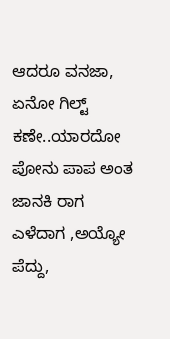ಆದರೂ ವನಜಾ, ಏನೋ ಗಿಲ್ಟ್ ಕಣೇ..ಯಾರದೋ ಪೋನು ಪಾಪ ಅಂತ ಜಾನಕಿ ರಾಗ ಎಳೆದಾಗ ,ಅಯ್ಯೋ ಪೆದ್ದು,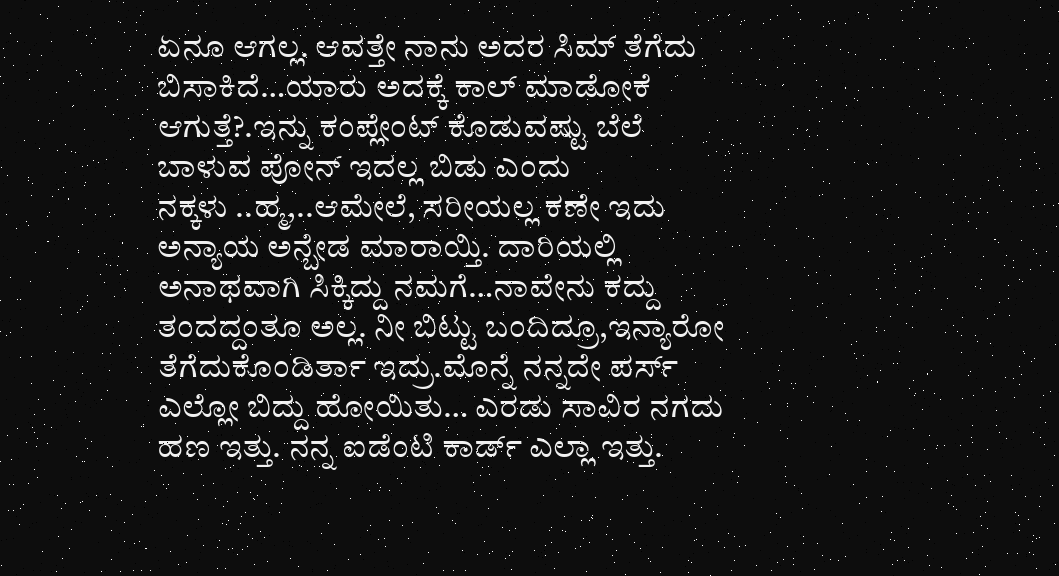ಏನೂ ಆಗಲ್ಲ. ಆವತ್ತೇ ನಾನು ಅದರ ಸಿಮ್ ತೆಗೆದು ಬಿಸಾಕಿದೆ…ಯಾರು ಅದಕ್ಕೆ ಕಾಲ್ ಮಾಡೋಕೆ ಆಗುತ್ತೆ?.ಇನ್ನು ಕಂಪ್ಲೇಂಟ್ ಕೊಡುವಷ್ಟು ಬೆಲೆ ಬಾಳುವ ಪೋನ್ ಇದಲ್ಲ ಬಿಡು ಎಂದು ನಕ್ಕಳು ‌..ಹ್ಮ,..ಆಮೇಲೆ, ಸರೀಯಲ್ಲ ಕಣೇ ಇದು ಅನ್ಯಾಯ ಅನ್ಬೇಡ ಮಾರಾಯ್ತಿ. ದಾರಿಯಲ್ಲಿ ಅನಾಥವಾಗಿ ಸಿಕ್ಕಿದ್ದು ನಮಗೆ…ನಾವೇನು ಕದ್ದು ತಂದದ್ದಂತೂ ಅಲ್ಲ. ನೀ ಬಿಟ್ಟು ಬಂದಿದ್ರೂ,ಇನ್ಯಾರೋ ತೆಗೆದುಕೊಂಡಿರ್ತಾ ಇದ್ರು.ಮೊನ್ನೆ ನನ್ನದೇ ಪರ್ಸ್ ಎಲ್ಲೋ ಬಿದ್ದು ಹೋಯಿತು… ಎರಡು ಸಾವಿರ ನಗದು ಹಣ ಇತ್ತು. ನನ್ನ ಐಡೆಂಟಿ ಕಾರ್ಡ್ ಎಲ್ಲಾ ಇತ್ತು.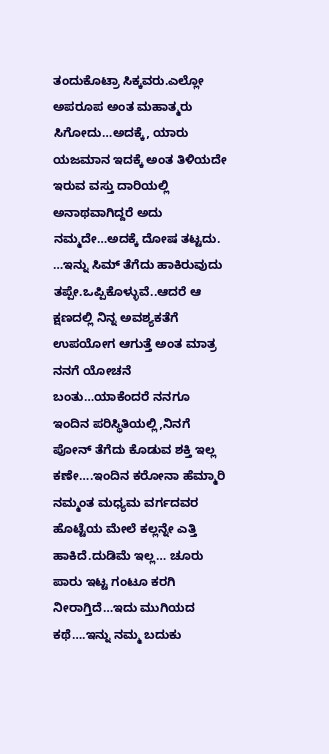ತಂದುಕೊಟ್ರಾ ಸಿಕ್ಕವರು.ಎಲ್ಲೋ ಅಪರೂಪ ಅಂತ ಮಹಾತ್ಮರು ಸಿಗೋದು…ಅದಕ್ಕೆ, ಯಾರು ಯಜಮಾನ ಇದಕ್ಕೆ ಅಂತ ತಿಳಿಯದೇ ಇರುವ ವಸ್ತು ದಾರಿಯಲ್ಲಿ ಅನಾಥವಾಗಿದ್ದರೆ ಅದು ನಮ್ಮದೇ…ಅದಕ್ಕೆ ದೋಷ ತಟ್ಟದು. …ಇನ್ನು ಸಿಮ್ ತೆಗೆದು ಹಾಕಿರುವುದು ತಪ್ಪೇ.ಒಪ್ಪಿಕೊಳ್ಳುವೆ..ಆದರೆ ಆ ಕ್ಷಣದಲ್ಲಿ ನಿನ್ನ ಅವಶ್ಯಕತೆಗೆ ಉಪಯೋಗ ಆಗುತ್ತೆ ಅಂತ ಮಾತ್ರ ನನಗೆ ಯೋಚನೆ ಬಂತು…ಯಾಕೆಂದರೆ ನನಗೂ ಇಂದಿನ ಪರಿಸ್ಥಿತಿಯಲ್ಲಿ,ನಿನಗೆ ಪೋನ್ ತೆಗೆದು ಕೊಡುವ ಶಕ್ತಿ ಇಲ್ಲ ಕಣೇ….ಇಂದಿನ ಕರೋನಾ ಹೆಮ್ಮಾರಿ ನಮ್ಮಂತ ಮಧ್ಯಮ ವರ್ಗದವರ ಹೊಟ್ಟೆಯ ಮೇಲೆ ಕಲ್ಲನ್ನೇ ಎತ್ತಿ ಹಾಕಿದೆ.ದುಡಿಮೆ ಇಲ್ಲ… ಚೂರು ಪಾರು ಇಟ್ಟ ಗಂಟೂ ಕರಗಿ ನೀರಾಗ್ತಿದೆ…ಇದು ಮುಗಿಯದ ಕಥೆ….ಇನ್ನು ನಮ್ಮ ಬದುಕು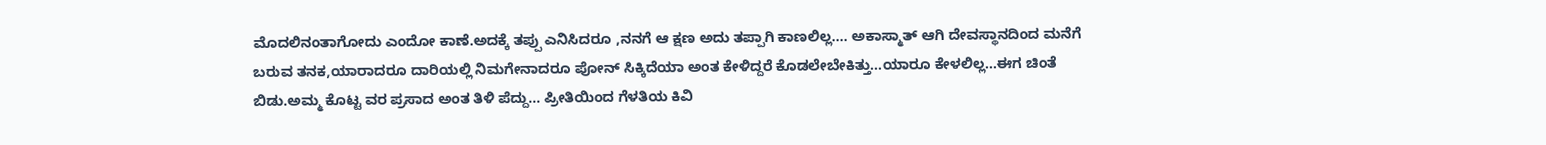ಮೊದಲಿನಂತಾಗೋದು ಎಂದೋ ಕಾಣೆ.ಅದಕ್ಕೆ ತಪ್ಪು ಎನಿಸಿದರೂ ,ನನಗೆ ಆ ಕ್ಷಣ ಅದು ತಪ್ಪಾಗಿ ಕಾಣಲಿಲ್ಲ…. ಅಕಾಸ್ಮಾತ್ ಆಗಿ ದೇವಸ್ಥಾನದಿಂದ ಮನೆಗೆ ಬರುವ ತನಕ,ಯಾರಾದರೂ ದಾರಿಯಲ್ಲಿ ನಿಮಗೇನಾದರೂ ಪೋನ್ ಸಿಕ್ಕಿದೆಯಾ ಅಂತ ಕೇಳಿದ್ದರೆ ಕೊಡಲೇಬೇಕಿತ್ತು…ಯಾರೂ ಕೇಳಲಿಲ್ಲ…ಈಗ ಚಿಂತೆ ಬಿಡು.ಅಮ್ಮ ಕೊಟ್ಟ ವರ ಪ್ರಸಾದ ಅಂತ ತಿಳಿ ಪೆದ್ದು… ಪ್ರೀತಿಯಿಂದ ಗೆಳತಿಯ ಕಿವಿ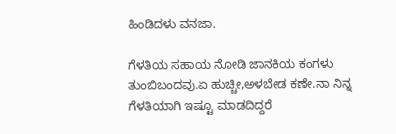ಹಿಂಡಿದಳು ವನಜಾ.

ಗೆಳತಿಯ ಸಹಾಯ ನೋಡಿ ಜಾನಕಿಯ ಕಂಗಳು ತುಂಬಿಬಂದವು.ಏ ಹುಚ್ಚೀ,ಅಳಬೇಡ ಕಣೇ.ನಾ ನಿನ್ನ ಗೆಳತಿಯಾಗಿ ಇಷ್ಟೂ ಮಾಡದಿದ್ದರೆ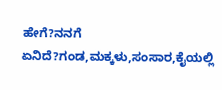ಹೇಗೆ?ನನಗೆ ಏನಿದೆ?ಗಂಡ,ಮಕ್ಕಳು,ಸಂಸಾರ,ಕೈಯಲ್ಲಿ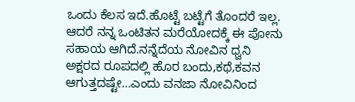ಒಂದು ಕೆಲಸ ಇದೆ.ಹೊಟ್ಟೆ ಬಟ್ಟೆಗೆ ತೊಂದರೆ ಇಲ್ಲ. ಆದರೆ ನನ್ನ ಒಂಟಿತನ ಮರೆಯೋದಕ್ಕೆ ಈ ಪೋನು ಸಹಾಯ ಆಗಿದೆ.ನನ್ನೆದೆಯ ನೋವಿನ ಧ್ವನಿ ಅಕ್ಷರದ ರೂಪದಲ್ಲಿ ಹೊರ ಬಂದು,ಕಥೆ,ಕವನ ಆಗುತ್ತದಷ್ಟೇ…ಎಂದು ವನಜಾ ನೋವಿನಿಂದ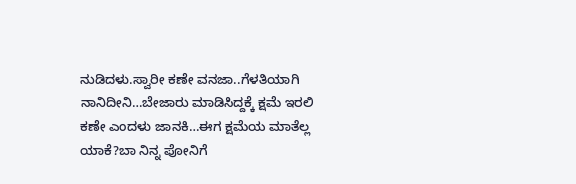ನುಡಿದಳು.ಸ್ವಾರೀ ಕಣೇ ವನಜಾ..ಗೆಳತಿಯಾಗಿ ನಾನಿದೀನಿ…ಬೇಜಾರು ಮಾಡಿಸಿದ್ದಕ್ಕೆ ಕ್ಷಮೆ ಇರಲಿ ಕಣೇ ಎಂದಳು ಜಾನಕಿ…ಈಗ ಕ್ಷಮೆಯ ಮಾತೆಲ್ಲ ಯಾಕೆ?ಬಾ ನಿನ್ನ ಪೋನಿಗೆ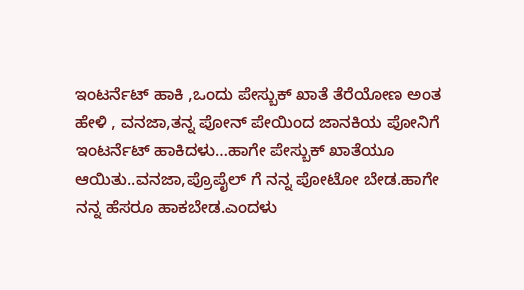ಇಂಟರ್ನೆಟ್ ಹಾಕಿ ,ಒಂದು ಪೇಸ್ಬುಕ್ ಖಾತೆ ತೆರೆಯೋಣ ಅಂತ ಹೇಳಿ , ವನಜಾ,ತನ್ನ ಪೋನ್ ಪೇಯಿಂದ ಜಾನಕಿಯ ಪೋನಿಗೆ ಇಂಟರ್ನೆಟ್ ಹಾಕಿದಳು…ಹಾಗೇ ಪೇಸ್ಬುಕ್ ಖಾತೆಯೂ ಆಯಿತು..ವನಜಾ,ಪ್ರೊಪೈಲ್ ಗೆ ನನ್ನ ಪೋಟೋ ಬೇಡ.ಹಾಗೇ ನನ್ನ ಹೆಸರೂ ಹಾಕಬೇಡ.ಎಂದಳು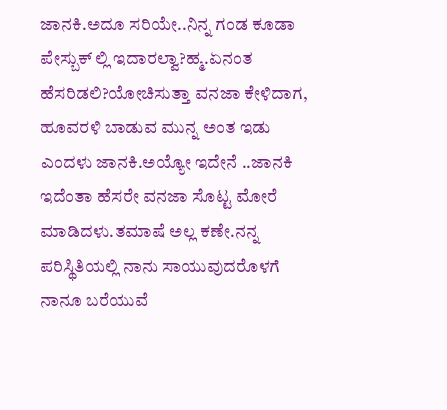ಜಾನಕಿ.ಅದೂ ಸರಿಯೇ..ನಿನ್ನ ಗಂಡ ಕೂಡಾ ಪೇಸ್ಬುಕ್ ಲ್ಲಿ ಇದಾರಲ್ವಾ?ಹ್ಮ.ಏನಂತ ಹೆಸರಿಡಲಿ?ಯೋಚಿಸುತ್ತಾ ವನಜಾ ಕೇಳಿದಾಗ, ಹೂವರಳಿ ಬಾಡುವ ಮುನ್ನ ಅಂತ ಇಡು ಎಂದಳು ಜಾನಕಿ.ಅಯ್ಯೋ ಇದೇನೆ ..ಜಾನಕಿ ಇದೆಂತಾ ಹೆಸರೇ ವನಜಾ ಸೊಟ್ಟ ಮೋರೆ ಮಾಡಿದಳು.ತಮಾಷೆ ಅಲ್ಲ ಕಣೇ.ನನ್ನ ಪರಿಸ್ಥಿತಿಯಲ್ಲಿ ನಾನು ಸಾಯುವುದರೊಳಗೆ ನಾನೂ ಬರೆಯುವೆ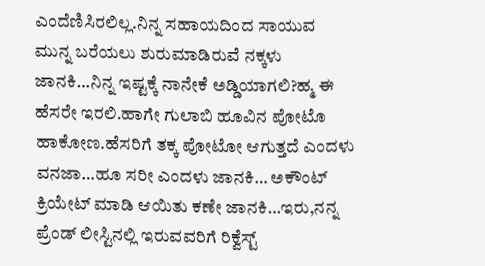ಎಂದೆಣಿಸಿರಲಿಲ್ಲ.ನಿನ್ನ ಸಹಾಯದಿಂದ ಸಾಯುವ ಮುನ್ನ ಬರೆಯಲು ಶುರುಮಾಡಿರುವೆ ನಕ್ಕಳು ಜಾನಕಿ…ನಿನ್ನ ಇಷ್ಟಕ್ಕೆ ನಾನೇಕೆ ಅಡ್ಡಿಯಾಗಲಿ?ಹ್ಮ ಈ ಹೆಸರೇ ಇರಲಿ.ಹಾಗೇ ಗುಲಾಬಿ ಹೂವಿನ ಪೋಟೊ ಹಾಕೋಣ.ಹೆಸರಿಗೆ ತಕ್ಕ ಪೋಟೋ ಆಗುತ್ತದೆ ಎಂದಳು ವನಜಾ…ಹೂ ಸರೀ ಎಂದಳು ಜಾನಕಿ… ಅಕೌಂಟ್ ಕ್ರಿಯೇಟ್ ಮಾಡಿ ಆಯಿತು ಕಣೇ ಜಾನಕಿ…ಇರು,ನನ್ನ ಪ್ರೆಂಡ್ ಲೀಸ್ಟಿನಲ್ಲಿ ಇರುವವರಿಗೆ ರಿಕ್ವೆಸ್ಟ್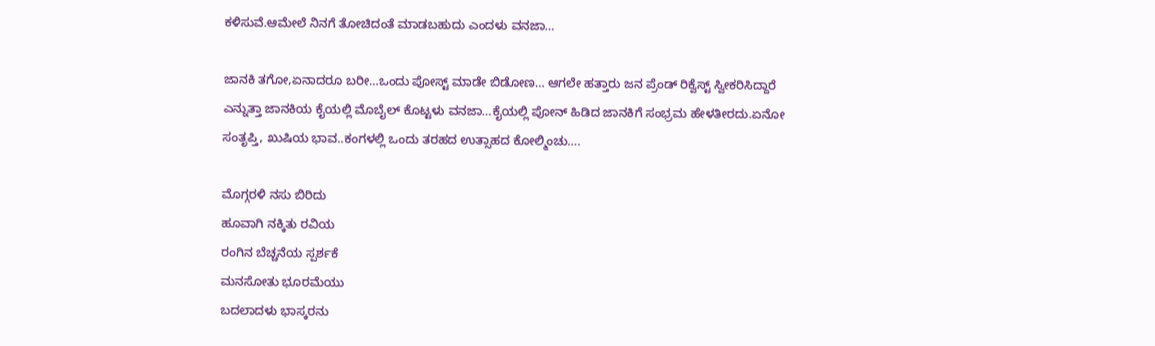ಕಳಿಸುವೆ.ಆಮೇಲೆ ನಿನಗೆ ತೋಚಿದಂತೆ ಮಾಡಬಹುದು ಎಂದಳು ವನಜಾ…

ಜಾನಕಿ ತಗೋ,ಏನಾದರೂ ಬರೀ…ಒಂದು ಪೋಸ್ಟ್ ಮಾಡೇ ಬಿಡೋಣ… ಆಗಲೇ ಹತ್ತಾರು ಜನ ಪ್ರೆಂಡ್ ರಿಕ್ವೆಸ್ಟ್ ಸ್ವೀಕರಿಸಿದ್ದಾರೆ ಎನ್ನುತ್ತಾ ಜಾನಕಿಯ ಕೈಯಲ್ಲಿ ಮೊಬೈಲ್ ಕೊಟ್ಟಳು ವನಜಾ…ಕೈಯಲ್ಲಿ ಪೋನ್ ಹಿಡಿದ ಜಾನಕಿಗೆ ಸಂಭ್ರಮ ಹೇಳತೀರದು.ಏನೋ ಸಂತೃಪ್ತಿ, ಖುಷಿಯ ಭಾವ..ಕಂಗಳಲ್ಲಿ ಒಂದು ತರಹದ ಉತ್ಸಾಹದ ಕೋಲ್ಮಿಂಚು….

ಮೊಗ್ಗರಳಿ ನಸು ಬಿರಿದು
ಹೂವಾಗಿ ನಕ್ಕಿತು ರವಿಯ
ರಂಗಿನ ಬೆಚ್ಚನೆಯ ಸ್ಪರ್ಶಕೆ
ಮನಸೋತು ಭೂರಮೆಯು
ಬದಲಾದಳು ಭಾಸ್ಕರನು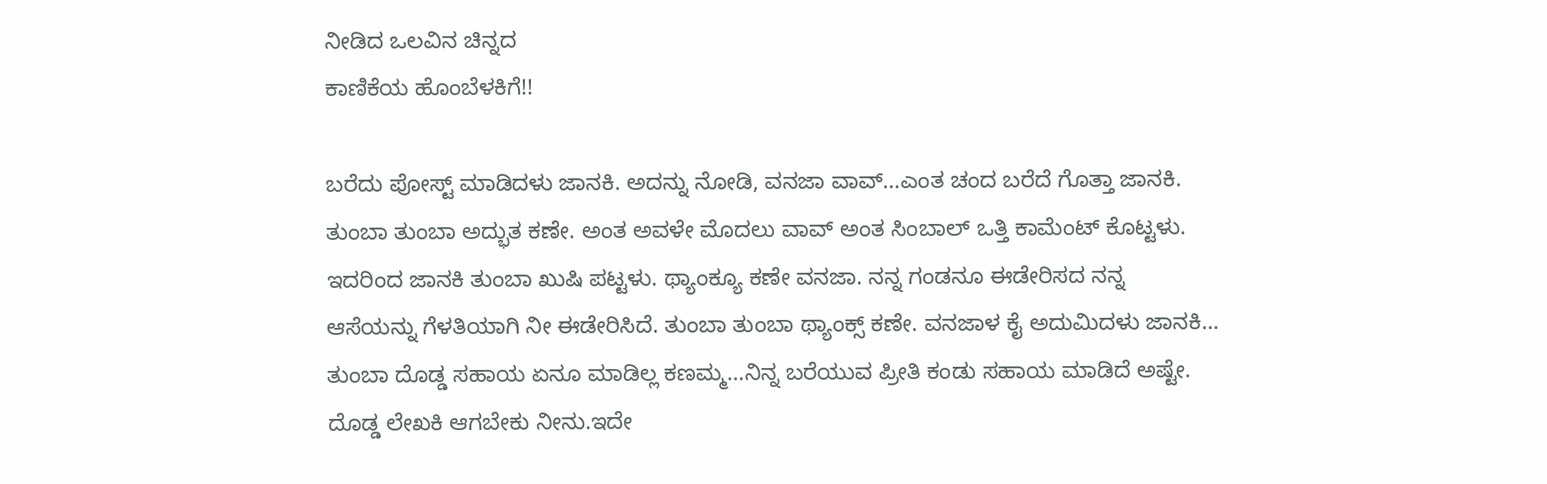ನೀಡಿದ ಒಲವಿನ ಚಿನ್ನದ
ಕಾಣಿಕೆಯ ಹೊಂಬೆಳಕಿಗೆ!!

ಬರೆದು ಪೋಸ್ಟ್ ಮಾಡಿದಳು ಜಾನಕಿ. ಅದನ್ನು ನೋಡಿ, ವನಜಾ ವಾವ್…ಎಂತ ಚಂದ ಬರೆದೆ ಗೊತ್ತಾ ಜಾನಕಿ. ತುಂಬಾ ತುಂಬಾ ಅದ್ಭುತ ಕಣೇ. ಅಂತ ಅವಳೇ ಮೊದಲು ವಾವ್ ಅಂತ ಸಿಂಬಾಲ್ ಒತ್ತಿ ಕಾಮೆಂಟ್ ಕೊಟ್ಟಳು. ಇದರಿಂದ ಜಾನಕಿ ತುಂಬಾ ಖುಷಿ ಪಟ್ಟಳು. ಥ್ಯಾಂಕ್ಯೂ ಕಣೇ ವನಜಾ. ನನ್ನ ಗಂಡನೂ ಈಡೇರಿಸದ ನನ್ನ ಆಸೆಯನ್ನು ಗೆಳತಿಯಾಗಿ ನೀ ಈಡೇರಿಸಿದೆ. ತುಂಬಾ ತುಂಬಾ ಥ್ಯಾಂಕ್ಸ್ ಕಣೇ. ವನಜಾಳ ಕೈ ಅದುಮಿದಳು ಜಾನಕಿ… ತುಂಬಾ ದೊಡ್ಡ ಸಹಾಯ ಏನೂ ಮಾಡಿಲ್ಲ ಕಣಮ್ಮ…ನಿನ್ನ ಬರೆಯುವ ಪ್ರೀತಿ ಕಂಡು ‌ಸಹಾಯ ಮಾಡಿದೆ ಅಷ್ಟೇ. ದೊಡ್ಡ ಲೇಖಕಿ ಆಗಬೇಕು ನೀನು.ಇದೇ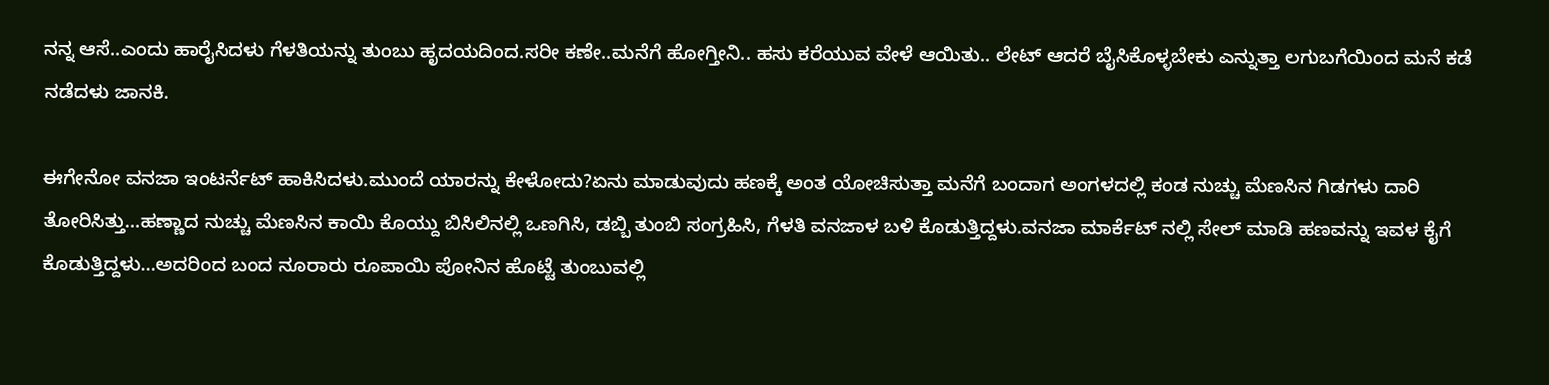ನನ್ನ ಆಸೆ..ಎಂದು ಹಾರೈಸಿದಳು ಗೆಳತಿಯನ್ನು ತುಂಬು ಹೃದಯದಿಂದ.ಸರೀ ಕಣೇ..ಮನೆಗೆ ಹೋಗ್ತೀನಿ.. ಹಸು ಕರೆಯುವ ವೇಳೆ ಆಯಿತು.. ಲೇಟ್ ಆದರೆ ಬೈಸಿಕೊಳ್ಳಬೇಕು ಎನ್ನುತ್ತಾ ಲಗುಬಗೆಯಿಂದ ಮನೆ ಕಡೆ ನಡೆದಳು ಜಾನಕಿ.

ಈಗೇನೋ ವನಜಾ ಇಂಟರ್ನೆಟ್ ಹಾಕಿಸಿದಳು.ಮುಂದೆ ಯಾರನ್ನು ಕೇಳೋದು?ಏನು ಮಾಡುವುದು ಹಣಕ್ಕೆ ಅಂತ ಯೋಚಿಸುತ್ತಾ ಮನೆಗೆ ಬಂದಾಗ ಅಂಗಳದಲ್ಲಿ ಕಂಡ ನುಚ್ಚು ಮೆಣಸಿನ ಗಿಡಗಳು ದಾರಿ ತೋರಿಸಿತ್ತು…ಹಣ್ಣಾದ ನುಚ್ಚು ಮೆಣಸಿನ ಕಾಯಿ ಕೊಯ್ದು ಬಿಸಿಲಿನಲ್ಲಿ ಒಣಗಿಸಿ, ಡಬ್ಬಿ ತುಂಬಿ ಸಂಗ್ರಹಿಸಿ, ಗೆಳತಿ ವನಜಾಳ ಬಳಿ ಕೊಡುತ್ತಿದ್ದಳು.ವನಜಾ ಮಾರ್ಕೆಟ್ ನಲ್ಲಿ ಸೇಲ್ ಮಾಡಿ ಹಣವನ್ನು ಇವಳ ಕೈಗೆ ಕೊಡುತ್ತಿದ್ದಳು…ಅದರಿಂದ ಬಂದ ನೂರಾರು ರೂಪಾಯಿ ಪೋನಿನ ಹೊಟ್ಟೆ ತುಂಬುವಲ್ಲಿ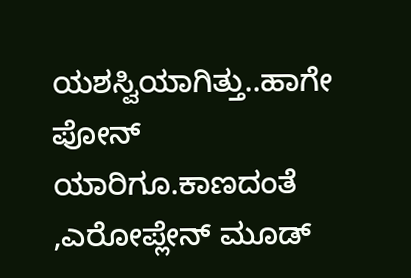ಯಶಸ್ವಿಯಾಗಿತ್ತು..ಹಾಗೇ ಪೋನ್ ಯಾರಿಗೂ.ಕಾಣದಂತೆ ,ಎರೋಪ್ಲೇನ್ ಮೂಡ್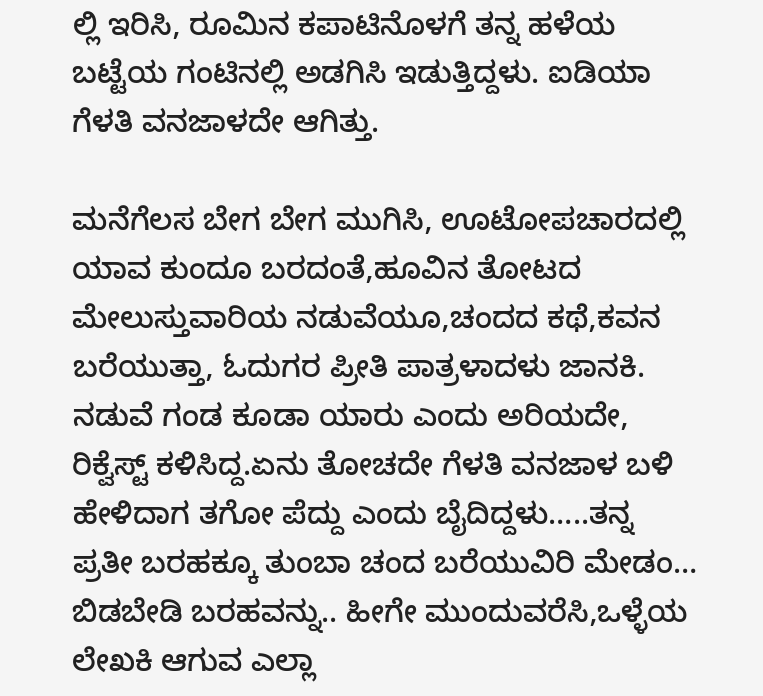ಲ್ಲಿ ಇರಿಸಿ, ರೂಮಿನ ಕಪಾಟಿನೊಳಗೆ ತನ್ನ ಹಳೆಯ ಬಟ್ಟೆಯ ಗಂಟಿನಲ್ಲಿ ಅಡಗಿಸಿ ಇಡುತ್ತಿದ್ದಳು. ಐಡಿಯಾ ಗೆಳತಿ ವನಜಾಳದೇ ಆಗಿತ್ತು.

ಮನೆಗೆಲಸ ಬೇಗ ಬೇಗ ಮುಗಿಸಿ, ಊಟೋಪಚಾರದಲ್ಲಿ ಯಾವ ಕುಂದೂ ಬರದಂತೆ,ಹೂವಿನ ತೋಟದ ಮೇಲುಸ್ತುವಾರಿಯ ನಡುವೆಯೂ,ಚಂದದ ಕಥೆ,ಕವನ ಬರೆಯುತ್ತಾ, ಓದುಗರ ಪ್ರೀತಿ ಪಾತ್ರಳಾದಳು ಜಾನಕಿ. ನಡುವೆ ಗಂಡ ಕೂಡಾ ಯಾರು ಎಂದು ಅರಿಯದೇ, ರಿಕ್ವೆಸ್ಟ್ ಕಳಿಸಿದ್ದ.ಏನು ತೋಚದೇ ಗೆಳತಿ ವನಜಾಳ ಬಳಿ ಹೇಳಿದಾಗ ತಗೋ ಪೆದ್ದು ಎಂದು ಬೈದಿದ್ದಳು…..ತನ್ನ ಪ್ರತೀ ಬರಹಕ್ಕೂ ತುಂಬಾ ಚಂದ ಬರೆಯುವಿರಿ ಮೇಡಂ… ಬಿಡಬೇಡಿ ಬರಹವನ್ನು.. ಹೀಗೇ ಮುಂದುವರೆಸಿ,ಒಳ್ಳೆಯ ಲೇಖಕಿ ಆಗುವ ಎಲ್ಲಾ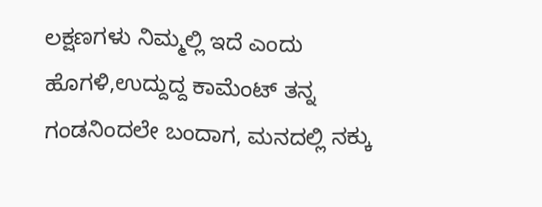ಲಕ್ಷಣಗಳು ನಿಮ್ಮಲ್ಲಿ ಇದೆ ಎಂದು ಹೊಗಳಿ,ಉದ್ದುದ್ದ ಕಾಮೆಂಟ್ ತನ್ನ ಗಂಡನಿಂದಲೇ ಬಂದಾಗ, ಮನದಲ್ಲಿ ನಕ್ಕು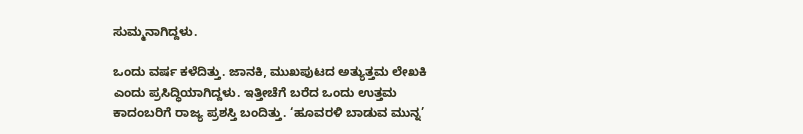ಸುಮ್ಮನಾಗಿದ್ದಳು.

ಒಂದು ವರ್ಷ ಕಳೆದಿತ್ತು. ಜಾನಕಿ, ಮುಖಪುಟದ ಅತ್ಯುತ್ತಮ ಲೇಖಕಿ ಎಂದು ಪ್ರಸಿದ್ಧಿಯಾಗಿದ್ದಳು. ಇತ್ತೀಚೆಗೆ ಬರೆದ ಒಂದು ಉತ್ತಮ ಕಾದಂಬರಿಗೆ ರಾಜ್ಯ ಪ್ರಶಸ್ತಿ ಬಂದಿತ್ತು. ‘ಹೂವರಳಿ ಬಾಡುವ ಮುನ್ನ’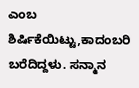ಎಂಬ ಶಿರ್ಷಿಕೆಯಿಟ್ಟು,ಕಾದಂಬರಿ ಬರೆದಿದ್ದಳು. ಸನ್ಮಾನ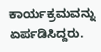ಕಾರ್ಯಕ್ರಮವನ್ನು ಏರ್ಪಡಿಸಿದ್ದರು.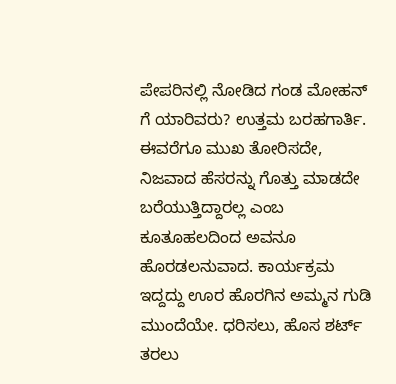ಪೇಪರಿನಲ್ಲಿ ನೋಡಿದ ಗಂಡ ಮೋಹನ್ ಗೆ ಯಾರಿವರು? ಉತ್ತಮ ಬರಹಗಾರ್ತಿ. ಈವರೆಗೂ ಮುಖ ತೋರಿಸದೇ, ನಿಜವಾದ ಹೆಸರನ್ನು ಗೊತ್ತು ಮಾಡದೇ ಬರೆಯುತ್ತಿದ್ದಾರಲ್ಲ ಎಂಬ ಕೂತೂಹಲದಿಂದ ಅವನೂ ಹೊರಡಲನುವಾದ. ಕಾರ್ಯಕ್ರಮ ಇದ್ದದ್ದು ಊರ ಹೊರಗಿನ ಅಮ್ಮನ ಗುಡಿ ಮುಂದೆಯೇ. ಧರಿಸಲು, ಹೊಸ ಶರ್ಟ್ ತರಲು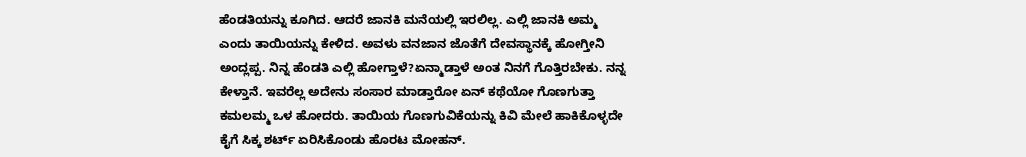ಹೆಂಡತಿಯನ್ನು ಕೂಗಿದ. ಆದರೆ ಜಾನಕಿ ಮನೆಯಲ್ಲಿ ಇರಲಿಲ್ಲ. ಎಲ್ಲಿ ಜಾನಕಿ ಅಮ್ಮ ಎಂದು ತಾಯಿಯನ್ನು ಕೇಳಿದ. ಅವಳು ವನಜಾನ ಜೊತೆಗೆ ದೇವಸ್ಥಾನಕ್ಕೆ ಹೋಗ್ತೀನಿ ಅಂದ್ಲಪ್ಪ. ನಿನ್ನ ಹೆಂಡತಿ ಎಲ್ಲಿ ಹೋಗ್ತಾಳೆ?ಏನ್ಮಾಡ್ತಾಳೆ ಅಂತ ನಿನಗೆ ಗೊತ್ತಿರಬೇಕು. ನನ್ನ ಕೇಳ್ತಾನೆ. ಇವರೆಲ್ಲ ಅದೇನು ಸಂಸಾರ ಮಾಡ್ತಾರೋ ಏನ್ ಕಥೆಯೋ ಗೊಣಗುತ್ತಾ ಕಮಲಮ್ಮ ಒಳ ಹೋದರು. ತಾಯಿಯ ಗೊಣಗುವಿಕೆಯನ್ನು ಕಿವಿ ಮೇಲೆ ಹಾಕಿಕೊಳ್ಳದೇ ಕೈಗೆ ಸಿಕ್ಕ ಶರ್ಟ್ ಏರಿಸಿಕೊಂಡು ಹೊರಟ ಮೋಹನ್.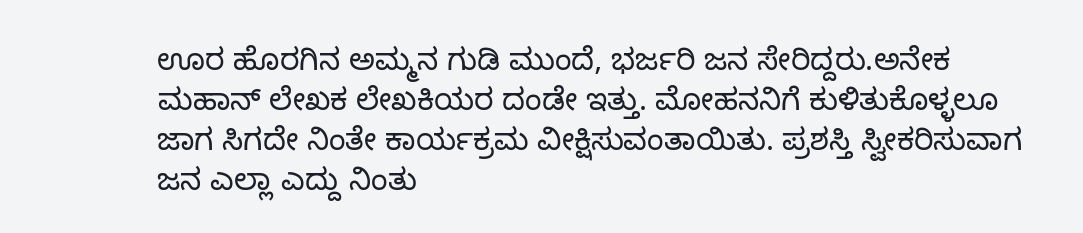ಊರ ಹೊರಗಿನ ಅಮ್ಮನ ಗುಡಿ ಮುಂದೆ, ಭರ್ಜರಿ ಜನ ಸೇರಿದ್ದರು.ಅನೇಕ ಮಹಾನ್ ಲೇಖಕ ಲೇಖಕಿಯರ ದಂಡೇ ಇತ್ತು. ಮೋಹನನಿಗೆ ಕುಳಿತುಕೊಳ್ಳಲೂ ಜಾಗ ಸಿಗದೇ ನಿಂತೇ ಕಾರ್ಯಕ್ರಮ ವೀಕ್ಷಿಸುವಂತಾಯಿತು. ಪ್ರಶಸ್ತಿ ಸ್ವೀಕರಿಸುವಾಗ ಜನ ಎಲ್ಲಾ ಎದ್ದು ನಿಂತು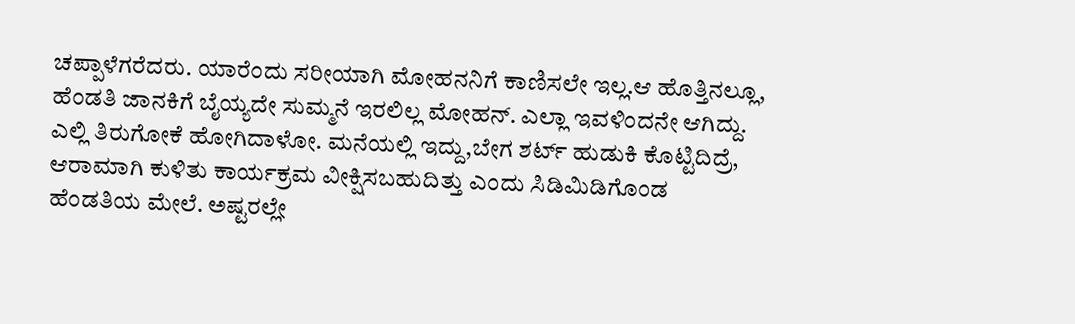ಚಪ್ಪಾಳೆಗರೆದರು. ಯಾರೆಂದು ಸರೀಯಾಗಿ ಮೋಹನನಿಗೆ ಕಾಣಿಸಲೇ ಇಲ್ಲ.ಆ ಹೊತ್ತಿನಲ್ಲೂ, ಹೆಂಡತಿ ಜಾನಕಿಗೆ ಬೈಯ್ಯದೇ ಸುಮ್ಮನೆ ಇರಲಿಲ್ಲ ಮೋಹನ್. ಎಲ್ಲಾ ಇವಳಿಂದನೇ ಆಗಿದ್ದು. ಎಲ್ಲಿ ತಿರುಗೋಕೆ ಹೋಗಿದಾಳೋ. ಮನೆಯಲ್ಲಿ ಇದ್ದು,ಬೇಗ ಶರ್ಟ್ ಹುಡುಕಿ ಕೊಟ್ಟಿದಿದ್ರೆ, ಆರಾಮಾಗಿ ಕುಳಿತು ಕಾರ್ಯಕ್ರಮ ವೀಕ್ಷಿಸಬಹುದಿತ್ತು ಎಂದು ಸಿಡಿಮಿಡಿಗೊಂಡ ಹೆಂಡತಿಯ ಮೇಲೆ. ಅಷ್ಟರಲ್ಲೇ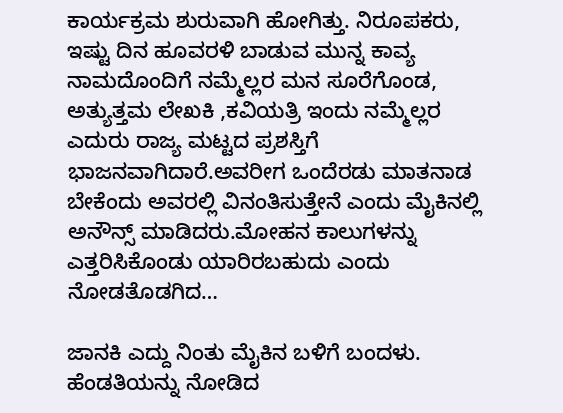ಕಾರ್ಯಕ್ರಮ ಶುರುವಾಗಿ ಹೋಗಿತ್ತು. ನಿರೂಪಕರು, ಇಷ್ಟು ದಿನ ಹೂವರಳಿ ಬಾಡುವ ಮುನ್ನ ಕಾವ್ಯ ನಾಮದೊಂದಿಗೆ ನಮ್ಮೆಲ್ಲರ ಮನ ಸೂರೆಗೊಂಡ, ಅತ್ಯುತ್ತಮ ಲೇಖಕಿ ,ಕವಿಯತ್ರಿ ಇಂದು ನಮ್ಮೆಲ್ಲರ ಎದುರು ರಾಜ್ಯ ಮಟ್ಟದ ಪ್ರಶಸ್ತಿಗೆ ಭಾಜನವಾಗಿದಾರೆ.ಅವರೀಗ ಒಂದೆರಡು ಮಾತನಾಡ ಬೇಕೆಂದು ಅವರಲ್ಲಿ ವಿನಂತಿಸುತ್ತೇನೆ ಎಂದು ಮೈಕಿನಲ್ಲಿ ಅನೌನ್ಸ್ ಮಾಡಿದರು.ಮೋಹನ ಕಾಲುಗಳನ್ನು ಎತ್ತರಿಸಿಕೊಂಡು ಯಾರಿರಬಹುದು ಎಂದು ನೋಡತೊಡಗಿದ…

ಜಾನಕಿ ಎದ್ದು ನಿಂತು ಮೈಕಿನ ಬಳಿಗೆ ಬಂದಳು. ಹೆಂಡತಿಯನ್ನು ನೋಡಿದ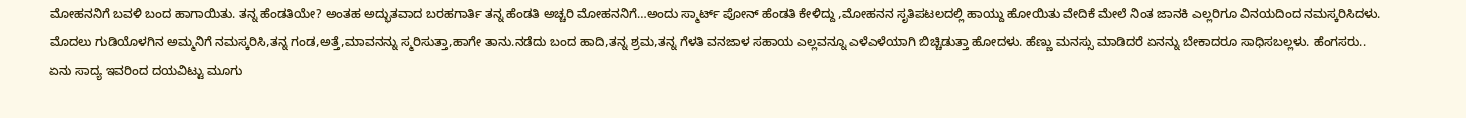ಮೋಹನನಿಗೆ ಬವಳಿ ಬಂದ ಹಾಗಾಯಿತು. ತನ್ನ ಹೆಂಡತಿಯೇ? ಅಂತಹ ಅದ್ಭುತವಾದ ಬರಹಗಾರ್ತಿ ತನ್ನ ಹೆಂಡತಿ ಅಚ್ಚರಿ ಮೋಹನನಿಗೆ…ಅಂದು ಸ್ಮಾರ್ಟ್ ಪೋನ್ ಹೆಂಡತಿ ಕೇಳಿದ್ದು ,ಮೋಹನನ ಸೃತಿಪಟಲದಲ್ಲಿ ಹಾಯ್ದು ಹೋಯಿತು ವೇದಿಕೆ ಮೇಲೆ ನಿಂತ ಜಾನಕಿ ಎಲ್ಲರಿಗೂ ವಿನಯದಿಂದ ನಮಸ್ಕರಿಸಿದಳು. ಮೊದಲು ಗುಡಿಯೊಳಗಿನ ಅಮ್ಮನಿಗೆ ನಮಸ್ಕರಿಸಿ,ತನ್ನ ಗಂಡ,ಅತ್ತೆ,ಮಾವನನ್ನು ಸ್ಮರಿಸುತ್ತಾ,ಹಾಗೇ ತಾನು.ನಡೆದು ಬಂದ ಹಾದಿ,ತನ್ನ ಶ್ರಮ,ತನ್ನ ಗೆಳತಿ ವನಜಾಳ ಸಹಾಯ ಎಲ್ಲವನ್ನೂ ಎಳೆಎಳೆಯಾಗಿ ಬಿಚ್ಚಿಡುತ್ತಾ ಹೋದಳು. ಹೆಣ್ಣು ಮನಸ್ಸು ಮಾಡಿದರೆ ಏನನ್ನು ಬೇಕಾದರೂ ಸಾಧಿಸಬಲ್ಲಳು. ಹೆಂಗಸರು.. ಏನು ಸಾದ್ಯ ಇವರಿಂದ ದಯವಿಟ್ಟು ಮೂಗು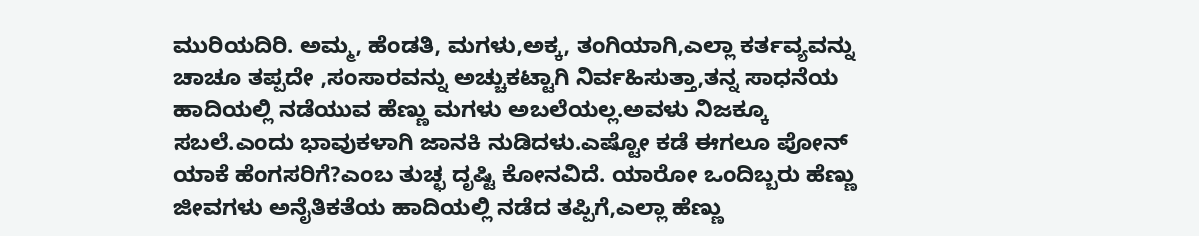ಮುರಿಯದಿರಿ. ಅಮ್ಮ, ಹೆಂಡತಿ, ಮಗಳು,ಅಕ್ಕ, ತಂಗಿಯಾಗಿ,ಎಲ್ಲಾ ಕರ್ತವ್ಯವನ್ನು ಚಾಚೂ ತಪ್ಪದೇ ,ಸಂಸಾರವನ್ನು ಅಚ್ಚುಕಟ್ಟಾಗಿ ನಿರ್ವಹಿಸುತ್ತಾ,ತನ್ನ ಸಾಧನೆಯ ಹಾದಿಯಲ್ಲಿ ನಡೆಯುವ ಹೆಣ್ಣು ಮಗಳು ಅಬಲೆಯಲ್ಲ.ಅವಳು ನಿಜಕ್ಕೂ ಸಬಲೆ.ಎಂದು ಭಾವುಕಳಾಗಿ ಜಾನಕಿ ನುಡಿದಳು.ಎಷ್ಟೋ ಕಡೆ ಈಗಲೂ ಪೋನ್ ಯಾಕೆ ಹೆಂಗಸರಿಗೆ?ಎಂಬ ತುಚ್ಛ ದೃಷ್ಟಿ ಕೋನವಿದೆ. ಯಾರೋ ಒಂದಿಬ್ಬರು ಹೆಣ್ಣು ಜೀವಗಳು ಅನೈತಿಕತೆಯ ಹಾದಿಯಲ್ಲಿ ನಡೆದ ತಪ್ಪಿಗೆ,ಎಲ್ಲಾ ಹೆಣ್ಣು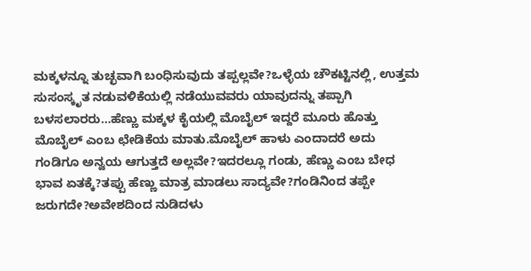ಮಕ್ಕಳನ್ನೂ ತುಚ್ಛವಾಗಿ ಬಂಧಿಸುವುದು ತಪ್ಪಲ್ಲವೇ?ಒಳ್ಳೆಯ ಚೌಕಟ್ಟಿನಲ್ಲಿ, ಉತ್ತಮ ಸುಸಂಸ್ಕೃತ ನಡುವಳಿಕೆಯಲ್ಲಿ ನಡೆಯುವವರು ಯಾವುದನ್ನು ತಪ್ಪಾಗಿ ಬಳಸಲಾರರು…ಹೆಣ್ಣು ಮಕ್ಕಳ ಕೈಯಲ್ಲಿ ಮೊಬೈಲ್ ಇದ್ದರೆ ಮೂರು ಹೊತ್ತು ಮೊಬೈಲ್ ಎಂಬ ಛೇಡಿಕೆಯ ಮಾತು.ಮೊಬೈಲ್ ಹಾಳು ಎಂದಾದರೆ ಅದು ಗಂಡಿಗೂ ಅನ್ವಯ ಆಗುತ್ತದೆ ಅಲ್ಲವೇ?ಇದರಲ್ಲೂ ಗಂಡು, ಹೆಣ್ಣು ಎಂಬ ಬೇಧ ಭಾವ ಏತಕ್ಕೆ?ತಪ್ಪು ಹೆಣ್ಣು ಮಾತ್ರ ಮಾಡಲು ಸಾದ್ಯವೇ?ಗಂಡಿನಿಂದ ತಪ್ಪೇ ಜರುಗದೇ?ಅವೇಶದಿಂದ ನುಡಿದಳು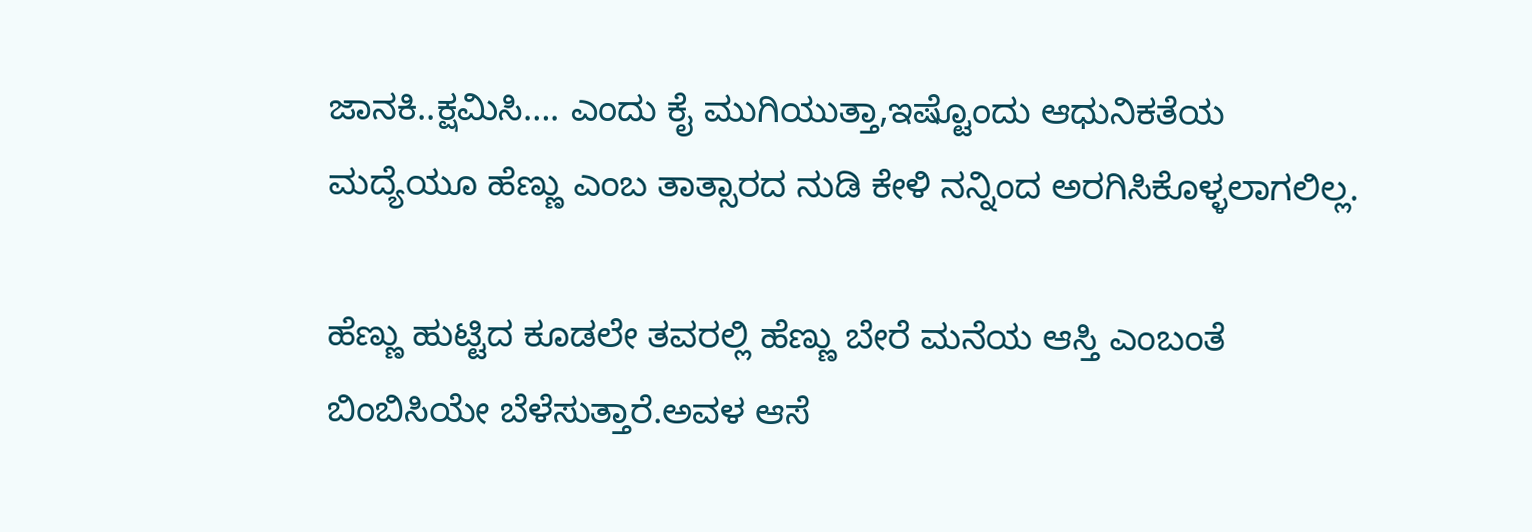ಜಾನಕಿ..ಕ್ಷಮಿಸಿ…. ಎಂದು ಕೈ ಮುಗಿಯುತ್ತಾ,ಇಷ್ಟೊಂದು ಆಧುನಿಕತೆಯ ಮದ್ಯೆಯೂ ಹೆಣ್ಣು ಎಂಬ ತಾತ್ಸಾರದ ನುಡಿ ಕೇಳಿ ನನ್ನಿಂದ ಅರಗಿಸಿಕೊಳ್ಳಲಾಗಲಿಲ್ಲ.

ಹೆಣ್ಣು ಹುಟ್ಟಿದ ಕೂಡಲೇ ತವರಲ್ಲಿ ಹೆಣ್ಣು ಬೇರೆ ಮನೆಯ ಆಸ್ತಿ ಎಂಬಂತೆ ಬಿಂಬಿಸಿಯೇ ಬೆಳೆಸುತ್ತಾರೆ.ಅವಳ ಆಸೆ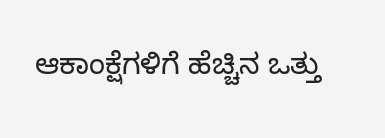ಆಕಾಂಕ್ಷೆಗಳಿಗೆ ಹೆಚ್ಚಿನ ಒತ್ತು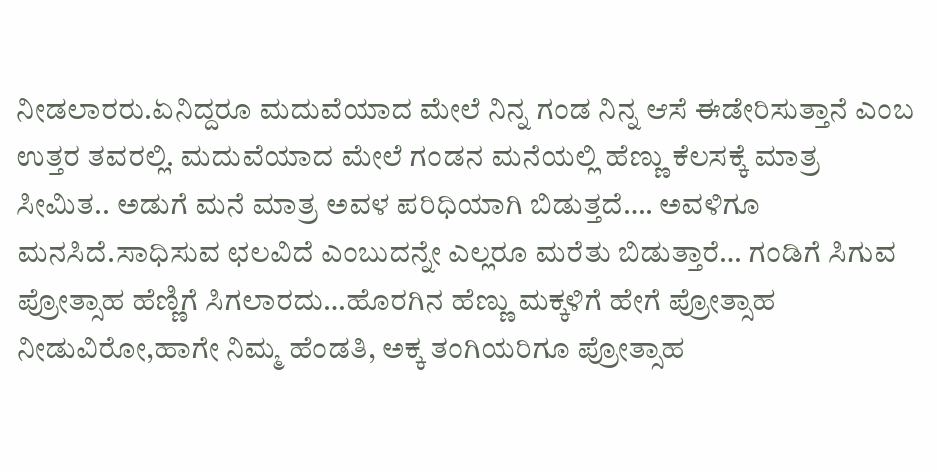ನೀಡಲಾರರು.ಏನಿದ್ದರೂ ಮದುವೆಯಾದ ಮೇಲೆ ನಿನ್ನ ಗಂಡ ನಿನ್ನ ಆಸೆ ಈಡೇರಿಸುತ್ತಾನೆ ಎಂಬ ಉತ್ತರ ತವರಲ್ಲಿ. ಮದುವೆಯಾದ ಮೇಲೆ ಗಂಡನ ಮನೆಯಲ್ಲಿ ಹೆಣ್ಣು ಕೆಲಸಕ್ಕೆ ಮಾತ್ರ ಸೀಮಿತ.. ಅಡುಗೆ ಮನೆ ಮಾತ್ರ ಅವಳ ಪರಿಧಿಯಾಗಿ ಬಿಡುತ್ತದೆ…. ಅವಳಿಗೂ ಮನಸಿದೆ.ಸಾಧಿಸುವ ಛಲವಿದೆ ಎಂಬುದನ್ನೇ ಎಲ್ಲರೂ ಮರೆತು ಬಿಡುತ್ತಾರೆ… ಗಂಡಿಗೆ ಸಿಗುವ ಪ್ರೋತ್ಸಾಹ ಹೆಣ್ಣಿಗೆ ಸಿಗಲಾರದು…ಹೊರಗಿನ ಹೆಣ್ಣು ಮಕ್ಕಳಿಗೆ ಹೇಗೆ ಪ್ರೋತ್ಸಾಹ ನೀಡುವಿರೋ,ಹಾಗೇ ನಿಮ್ಮ ಹೆಂಡತಿ, ಅಕ್ಕ ತಂಗಿಯರಿಗೂ ಪ್ರೋತ್ಸಾಹ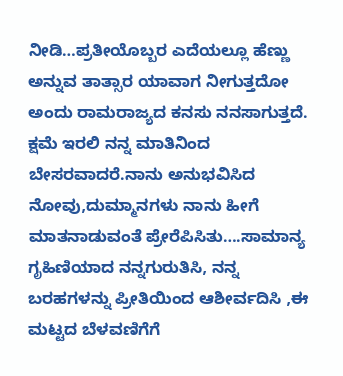ನೀಡಿ…ಪ್ರತೀಯೊಬ್ಬರ ಎದೆಯಲ್ಲೂ ಹೆಣ್ಣು ಅನ್ನುವ ತಾತ್ಸಾರ ಯಾವಾಗ ನೀಗುತ್ತದೋ ಅಂದು ರಾಮರಾಜ್ಯದ ಕನಸು ನನಸಾಗುತ್ತದೆ. ಕ್ಷಮೆ ಇರಲಿ ನನ್ನ ಮಾತಿನಿಂದ ಬೇಸರವಾದರೆ.ನಾನು ಅನುಭವಿಸಿದ ನೋವು,ದುಮ್ಮಾನಗಳು ನಾನು ಹೀಗೆ ಮಾತನಾಡುವಂತೆ ಪ್ರೇರೆಪಿಸಿತು….ಸಾಮಾನ್ಯ ಗೃಹಿಣಿಯಾದ ನನ್ನಗುರುತಿಸಿ, ನನ್ನ ಬರಹಗಳನ್ನು ಪ್ರೀತಿಯಿಂದ ಆಶೀರ್ವದಿಸಿ ,ಈ ಮಟ್ಟದ ಬೆಳವಣಿಗೆಗೆ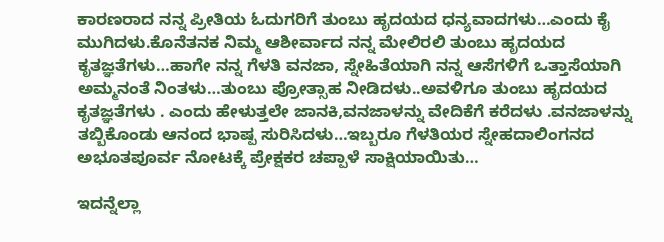ಕಾರಣರಾದ ನನ್ನ ಪ್ರೀತಿಯ ಓದುಗರಿಗೆ ತುಂಬು ಹೃದಯದ ಧನ್ಯವಾದಗಳು…ಎಂದು ಕೈ ಮುಗಿದಳು.ಕೊನೆತನಕ ನಿಮ್ಮ ಆಶೀರ್ವಾದ ನನ್ನ ಮೇಲಿರಲಿ ತುಂಬು ಹೃದಯದ ಕೃತಜ್ಞತೆಗಳು…ಹಾಗೇ ನನ್ನ ಗೆಳತಿ ವನಜಾ, ಸ್ನೇಹಿತೆಯಾಗಿ ನನ್ನ ಆಸೆಗಳಿಗೆ ಒತ್ತಾಸೆಯಾಗಿ ಅಮ್ಮನಂತೆ ನಿಂತಳು…ತುಂಬು ಪ್ರೋತ್ಸಾಹ ನೀಡಿದಳು..ಅವಳಿಗೂ ತುಂಬು ಹೃದಯದ ಕೃತಜ್ಞತೆಗಳು . ಎಂದು ಹೇಳುತ್ತಲೇ ಜಾನಕಿ,ವನಜಾಳನ್ನು ವೇದಿಕೆಗೆ ಕರೆದಳು .ವನಜಾಳನ್ನು ತಬ್ಬಿಕೊಂಡು ಆನಂದ ಭಾಷ್ಪ ಸುರಿಸಿದಳು…ಇಬ್ಬರೂ ಗೆಳತಿಯರ ಸ್ನೇಹದಾಲಿಂಗನದ ಅಭೂತಪೂರ್ವ ನೋಟಕ್ಕೆ ಪ್ರೇಕ್ಷಕರ ಚಪ್ಪಾಳೆ ಸಾಕ್ಷಿಯಾಯಿತು…

ಇದನ್ನೆಲ್ಲಾ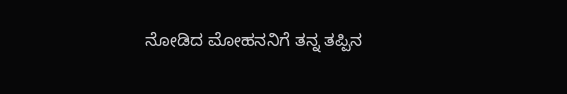ನೋಡಿದ ಮೋಹನನಿಗೆ ತನ್ನ ತಪ್ಪಿನ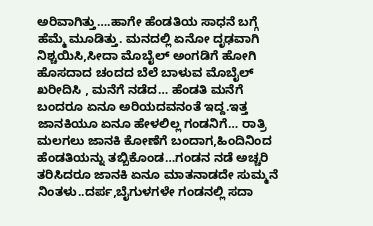ಅರಿವಾಗಿತ್ತು….ಹಾಗೇ ಹೆಂಡತಿಯ ಸಾಧನೆ ಬಗ್ಗೆ ಹೆಮ್ಮೆ ಮೂಡಿತ್ತು. ಮನದಲ್ಲಿ ಏನೋ ದೃಢವಾಗಿ ನಿಶ್ಚಯಿಸಿ,ಸೀದಾ ಮೊಬೈಲ್ ಅಂಗಡಿಗೆ ಹೋಗಿ ಹೊಸದಾದ ಚಂದದ ಬೆಲೆ ಬಾಳುವ ಮೊಬೈಲ್ ಖರೀದಿಸಿ , ಮನೆಗೆ ನಡೆದ… ಹೆಂಡತಿ ಮನೆಗೆ ಬಂದರೂ ಏನೂ ಅರಿಯದವನಂತೆ ಇದ್ದ.ಇತ್ತ ಜಾನಕಿಯೂ ಏನೂ ಹೇಳಲಿಲ್ಲ ಗಂಡನಿಗೆ… ರಾತ್ರಿ ಮಲಗಲು ಜಾನಕಿ ಕೋಣೆಗೆ ಬಂದಾಗ,ಹಿಂದಿನಿಂದ ಹೆಂಡತಿಯನ್ನು ತಬ್ಬಿಕೊಂಡ…ಗಂಡನ ನಡೆ ಅಚ್ಚರಿ ತರಿಸಿದರೂ ಜಾನಕಿ ಏನೂ ಮಾತನಾಡದೇ ಸುಮ್ಮನೆ ನಿಂತಳು..ದರ್ಪ,ಬೈಗುಳಗಳೇ ಗಂಡನಲ್ಲಿ ಸದಾ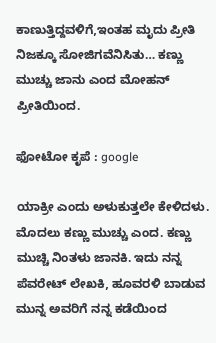ಕಾಣುತ್ತಿದ್ದವಳಿಗೆ,ಇಂತಹ ಮೃದು ಪ್ರೀತಿ ನಿಜಕ್ಕೂ ಸೋಜಿಗವೆನಿಸಿತು… ಕಣ್ಣು ಮುಚ್ಚು ಜಾನು ಎಂದ ಮೋಹನ್ ಪ್ರೀತಿಯಿಂದ.

ಫೋಟೋ ಕೃಪೆ : google

ಯಾಕ್ರೀ ಎಂದು ಅಳುಕುತ್ತಲೇ ಕೇಳಿದಳು. ಮೊದಲು ಕಣ್ಣು ಮುಚ್ಚು ಎಂದ. ಕಣ್ಣು ಮುಚ್ಚಿ ನಿಂತಳು ಜಾನಕಿ. ಇದು ನನ್ನ ಪೆವರೇಟ್ ಲೇಖಕಿ, ಹೂವರಳಿ ಬಾಡುವ ಮುನ್ನ ಅವರಿಗೆ ನನ್ನ ಕಡೆಯಿಂದ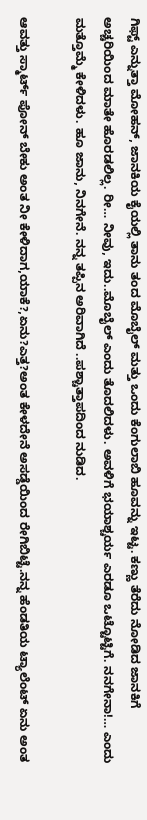ಗಿಫ್ಟ್ ಎನ್ನುತ್ತಾ ಮೋಹನ್, ಜಾನಕಿಯ ಕೈಯಲ್ಲಿ ತಾನು ತಂದ ಮೊಬೈಲ್ ಮತ್ತು ಒಂದು ಕೆಂಗುಲಾಬಿ ಹೂವನ್ನು ಇಟ್ಟ. ಕಣ್ಣು ತೆರೆದು ನೋಡಿದ ಜಾನಕಿಗೆ ಅಚ್ಚರಿಯಿಂದ ಮಾತೇ ಹೊರಡಲಿಲ್ಲ. ರೀ… ನೀವು, ಇದು..ಮೊಬೈಲ್ ಎಂದು ತೊದಲಿದಳು. ಅವಳಿಗೆ ಭಯಾಶ್ಚರ್ಯ ಎರಡೂ ಒಟ್ಟೊಟ್ಟಿಗೆ. ನನಗೇನಾ!… ಎಂದು ಮತ್ತೊಮ್ಮೆ ಕೇಳಿದಳು. ಹೂ ಜಾನು, ನಿನಗೇನೆ. ನನ್ನ ತಪ್ಪಿನ ಅರಿವಾಗಿದೆ ..ಪಶ್ಚಾತ್ತಾಪದಿಂದ ನುಡಿದ.

ಆವತ್ತು ಸ್ಮಾರ್ಟ್ ಪೋನ್ ಬೇಕು ಅಂತ ನೀ ಕೇಳಿದಾಗ,ಯಾಕೆ?,ಏನು?ಎತ್ತ?ಅಂತ ಕೇಳದೇನೆ ಅಸಡ್ಡೆಯಿಂದ ರೇಗಿಬಿಟ್ಟೆ.ನನ್ನ ಹೆಂಡತಿಯ ಟ್ಯಾಲೆಂಟ್ ಏನು ಅಂತ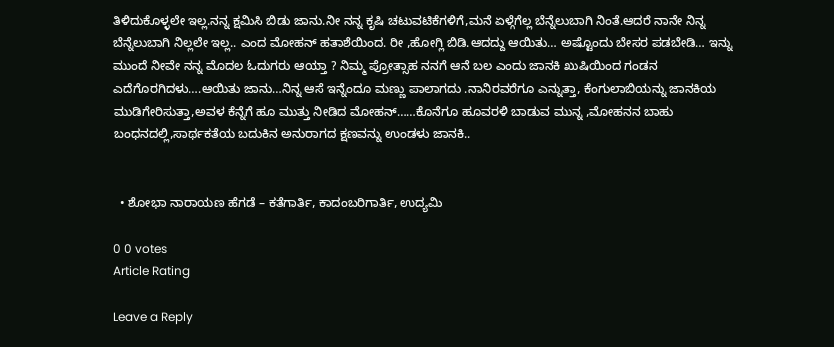ತಿಳಿದುಕೊಳ್ಳಲೇ ಇಲ್ಲ.ನನ್ನ ಕ್ಷಮಿಸಿ ಬಿಡು ಜಾನು.ನೀ ನನ್ನ ಕೃಷಿ ಚಟುವಟಿಕೆಗಳಿಗೆ,ಮನೆ ಏಳ್ಗೆಗೆಲ್ಲ ಬೆನ್ನೆಲುಬಾಗಿ ನಿಂತೆ.ಆದರೆ ನಾನೇ ನಿನ್ನ ಬೆನ್ನೆಲುಬಾಗಿ ನಿಲ್ಲಲೇ ಇಲ್ಲ.. ಎಂದ ಮೋಹನ್ ಹತಾಶೆಯಿಂದ. ರೀ ,ಹೋಗ್ಲಿ ಬಿಡಿ.ಆದದ್ದು ಆಯಿತು… ಅಷ್ಟೊಂದು ಬೇಸರ ಪಡಬೇಡಿ… ಇನ್ನು ಮುಂದೆ ನೀವೇ ನನ್ನ ಮೊದಲ ಓದುಗರು ಆಯ್ತಾ ? ನಿಮ್ಮ ಪ್ರೋತ್ಸಾಹ ನನಗೆ ಆನೆ ಬಲ ಎಂದು ಜಾನಕಿ ಖುಷಿಯಿಂದ ಗಂಡನ ಎದೆಗೊರಗಿದಳು….ಆಯಿತು ಜಾನು…ನಿನ್ನ ಆಸೆ ಇನ್ನೆಂದೂ ಮಣ್ಣು ಪಾಲಾಗದು .ನಾನಿರವರೆಗೂ ಎನ್ನುತ್ತಾ, ಕೆಂಗುಲಾಬಿಯನ್ನು ಜಾನಕಿಯ ಮುಡಿಗೇರಿಸುತ್ತಾ,ಅವಳ ಕೆನ್ನೆಗೆ ಹೂ ಮುತ್ತು ನೀಡಿದ ಮೋಹನ್……ಕೊನೆಗೂ ಹೂವರಳಿ ಬಾಡುವ ಮುನ್ನ ,ಮೋಹನನ ಬಾಹು ಬಂಧನದಲ್ಲಿ,ಸಾರ್ಥಕತೆಯ ಬದುಕಿನ ಅನುರಾಗದ ಕ್ಷಣವನ್ನು ಉಂಡಳು ಜಾನಕಿ..


  • ಶೋಭಾ ನಾರಾಯಣ ಹೆಗಡೆ – ಕತೆಗಾರ್ತಿ, ಕಾದಂಬರಿಗಾರ್ತಿ, ಉದ್ಯಮಿ

0 0 votes
Article Rating

Leave a Reply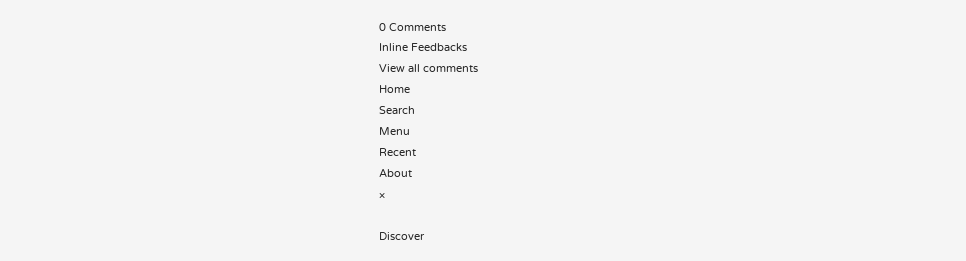0 Comments
Inline Feedbacks
View all comments
Home
Search
Menu
Recent
About
×

Discover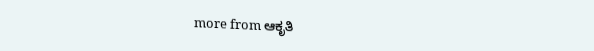more from ಆಕೃತಿ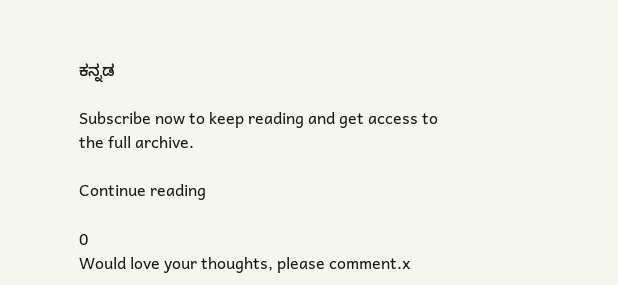ಕನ್ನಡ

Subscribe now to keep reading and get access to the full archive.

Continue reading

0
Would love your thoughts, please comment.x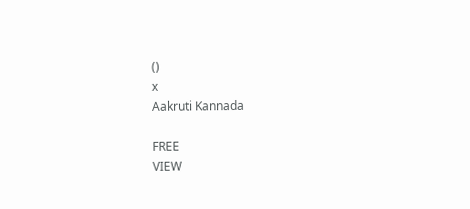()
x
Aakruti Kannada

FREE
VIEW